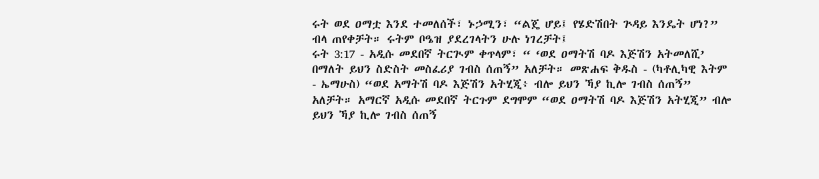ሩት ወደ ዐማቷ እንደ ተመለሰች፣ ኑኃሚን፣ “ልጄ ሆይ፤ የሄድሽበት ጕዳይ እንዴት ሆነ?” ብላ ጠየቀቻት። ሩትም ቦዔዝ ያደረገላትን ሁሉ ነገረቻት፤
ሩት 3:17 - አዲሱ መደበኛ ትርጒም ቀጥላም፣ “ ‘ወደ ዐማትሽ ባዶ እጅሽን አትመለሺ’ በማለት ይህን ስድስት መስፈሪያ ገብስ ሰጠኝ” አለቻት። መጽሐፍ ቅዱስ - (ካቶሊካዊ እትም - ኤማሁስ) “ወደ አማትሽ ባዶ እጅሽን አትሂጂ፥ ብሎ ይህን ኻያ ኪሎ ገብስ ሰጠኝ” አለቻት። አማርኛ አዲሱ መደበኛ ትርጉም ደግሞም “ወደ ዐማትሽ ባዶ እጅሽን አትሂጂ” ብሎ ይህን ኻያ ኪሎ ገብስ ሰጠኝ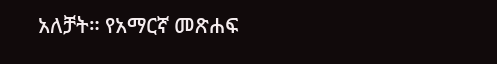አለቻት። የአማርኛ መጽሐፍ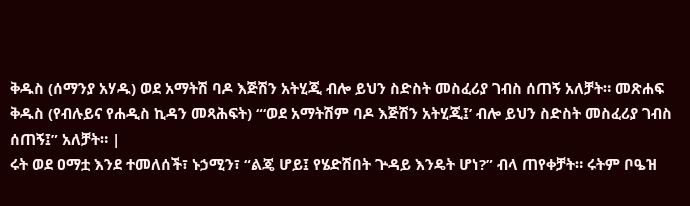ቅዱስ (ሰማንያ አሃዱ) ወደ አማትሽ ባዶ እጅሽን አትሂጂ ብሎ ይህን ስድስት መስፈሪያ ገብስ ሰጠኝ አለቻት። መጽሐፍ ቅዱስ (የብሉይና የሐዲስ ኪዳን መጻሕፍት) “‘ወደ አማትሽም ባዶ እጅሽን አትሂጂ፤’ ብሎ ይህን ስድስት መስፈሪያ ገብስ ሰጠኝ፤” አለቻት። |
ሩት ወደ ዐማቷ እንደ ተመለሰች፣ ኑኃሚን፣ “ልጄ ሆይ፤ የሄድሽበት ጕዳይ እንዴት ሆነ?” ብላ ጠየቀቻት። ሩትም ቦዔዝ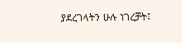ያደረገላትን ሁሉ ነገረቻት፤